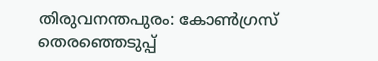തിരുവനന്തപുരം: കോൺഗ്രസ് തെരഞ്ഞെടുപ്പ്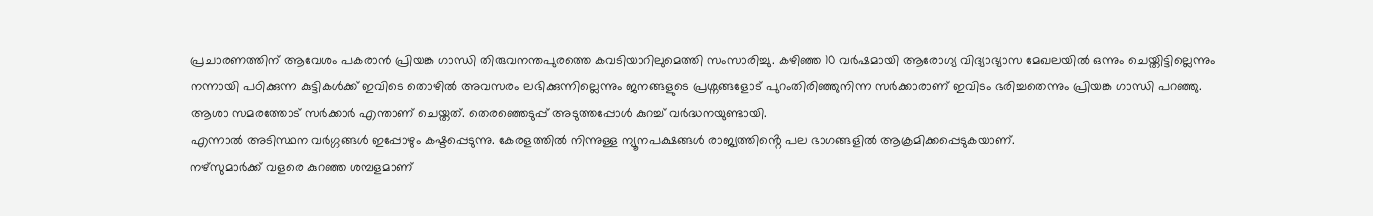പ്രചാരണത്തിന് ആവേശം പകരാൻ പ്രിയങ്ക ഗാന്ധി തിരുവനന്തപുരത്തെ കവടിയാറിലുമെത്തി സംസാരിച്ചു. കഴിഞ്ഞ 10 വർഷമായി ആരോഗ്യ വിദ്യാഭ്യാസ മേഖലയിൽ ഒന്നും ചെയ്തിട്ടില്ലെന്നും നന്നായി പഠിക്കുന്ന കുട്ടികൾക്ക് ഇവിടെ തൊഴിൽ അവസരം ലഭിക്കുന്നില്ലെന്നും ജനങ്ങളുടെ പ്രശ്നങ്ങളോട് പുറംതിരിഞ്ഞുനിന്ന സർക്കാരാണ് ഇവിടം ഭരിച്ചതെന്നും പ്രിയങ്ക ഗാന്ധി പറഞ്ഞു.
ആശാ സമരത്തോട് സർക്കാർ എന്താണ് ചെയ്തത്. തെരഞ്ഞെടുപ്പ് അടുത്തപ്പോൾ കുറച്ച് വർദ്ധനയുണ്ടായി.
എന്നാൽ അടിസ്ഥന വർഗ്ഗങ്ങൾ ഇപ്പോഴും കഷ്ടപ്പെടുന്നു. കേരളത്തിൽ നിന്നുള്ള ന്യൂനപക്ഷങ്ങൾ രാജ്യത്തിൻ്റെ പല ഭാഗങ്ങളിൽ ആക്രമിക്കപ്പെടുകയാണ്.
നഴ്സുമാർക്ക് വളരെ കുറഞ്ഞ ശമ്പളമാണ്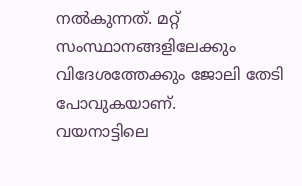നൽകുന്നത്. മറ്റ് സംസ്ഥാനങ്ങളിലേക്കും വിദേശത്തേക്കും ജോലി തേടി പോവുകയാണ്.
വയനാട്ടിലെ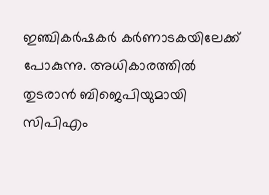ഇഞ്ചികർഷകർ കർണാടകയിലേക്ക് പോകുന്നു. അധികാരത്തിൽ തുടരാൻ ബിജെപിയുമായി സിപിഎം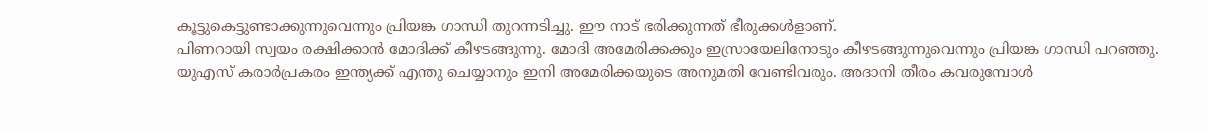കൂട്ടുകെട്ടുണ്ടാക്കുന്നുവെന്നും പ്രിയങ്ക ഗാന്ധി തുറന്നടിച്ചു. ഈ നാട് ഭരിക്കുന്നത് ഭീരുക്കൾളാണ്.
പിണറായി സ്വയം രക്ഷിക്കാൻ മോദിക്ക് കീഴടങ്ങുന്നു. മോദി അമേരിക്കക്കും ഇസ്രായേലിനോടും കീഴടങ്ങുന്നുവെന്നും പ്രിയങ്ക ഗാന്ധി പറഞ്ഞു.
യുഎസ് കരാർപ്രകരം ഇന്ത്യക്ക് എന്തു ചെയ്യാനും ഇനി അമേരിക്കയുടെ അനുമതി വേണ്ടിവരും. അദാനി തീരം കവരുമ്പോൾ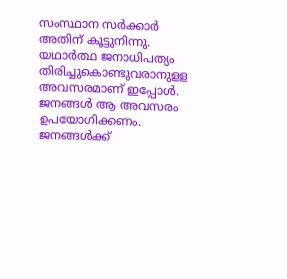സംസ്ഥാന സർക്കാർ അതിന് കൂട്ടുനിന്നു.
യഥാർത്ഥ ജനാധിപത്യം തിരിച്ചുകൊണ്ടുവരാനുളള അവസരമാണ് ഇപ്പോൾ. ജനങ്ങൾ ആ അവസരം ഉപയോഗിക്കണം.
ജനങ്ങൾക്ക്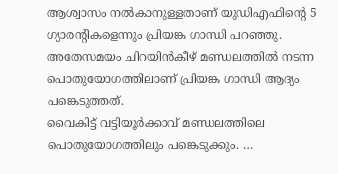ആശ്വാസം നൽകാനുള്ളതാണ് യുഡിഎഫിന്റെ 5 ഗ്യാരൻ്റികളെന്നും പ്രിയങ്ക ഗാന്ധി പറഞ്ഞു. അതേസമയം ചിറയിൻകീഴ് മണ്ഡലത്തിൽ നടന്ന പൊതുയോഗത്തിലാണ് പ്രിയങ്ക ഗാന്ധി ആദ്യം പങ്കെടുത്തത്.
വൈകിട്ട് വട്ടിയൂർക്കാവ് മണ്ഡലത്തിലെ പൊതുയോഗത്തിലും പങ്കെടുക്കും. …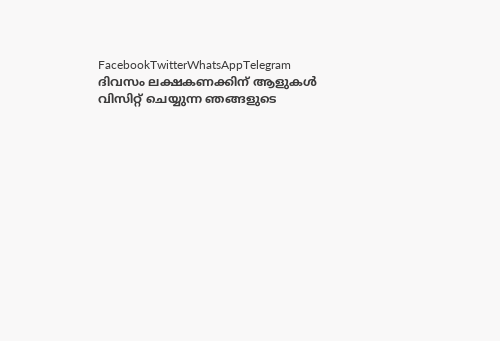FacebookTwitterWhatsAppTelegram
ദിവസം ലക്ഷകണക്കിന് ആളുകൾ വിസിറ്റ് ചെയ്യുന്ന ഞങ്ങളുടെ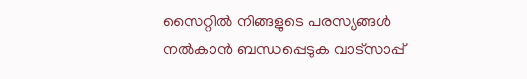സൈറ്റിൽ നിങ്ങളുടെ പരസ്യങ്ങൾ നൽകാൻ ബന്ധപ്പെടുക വാട്സാപ്പ്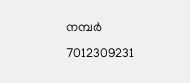നമ്പർ 7012309231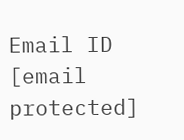Email ID [email protected]